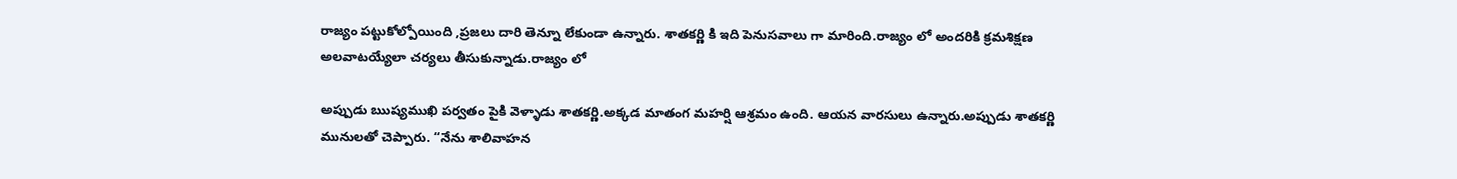రాజ్యం పట్టుకోల్పోయింది ,ప్రజలు దారి తెన్నూ లేకుండా ఉన్నారు. శాతకర్ణి కి ఇది పెనుసవాలు గా మారింది.రాజ్యం లో అందరికి క్రమశిక్షణ అలవాటయ్యేలా చర్యలు తీసుకున్నాడు.రాజ్యం లో

అప్పుడు ఋష్యముఖి పర్వతం పైకి వెళ్ళాడు శాతకర్ణి.అక్కడ మాతంగ మహర్షి ఆశ్రమం ఉంది. ఆయన వారసులు ఉన్నారు.అప్పుడు శాతకర్ణి మునులతో చెప్పారు. “నేను శాలివాహన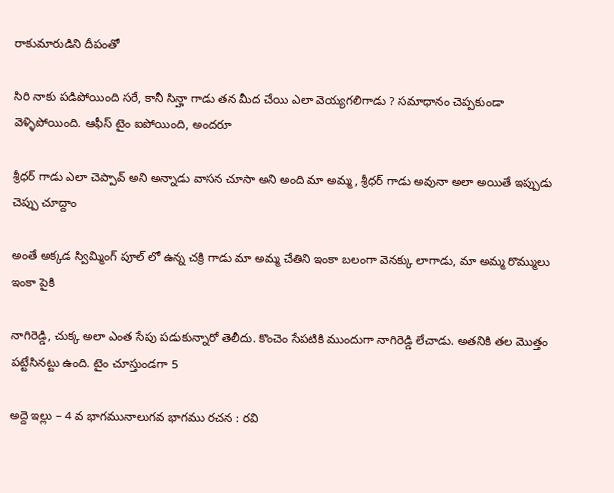రాకుమారుడిని దీపంతో

సిరి నాకు పడిపోయింది సరే, కానీ సిన్హా గాడు తన మీద చేయి ఎలా వెయ్యగలిగాడు ? సమాధానం చెప్పకుండా వెళ్ళిపోయింది. ఆఫీస్ టైం ఐపోయింది, అందరూ

శ్రీధర్ గాడు ఎలా చెప్పావ్ అని అన్నాడు వాసన చూసా అని అంది మా అమ్మ, శ్రీధర్ గాడు అవునా అలా అయితే ఇప్పుడు చెప్పు చూద్దాం

అంతే అక్కడ స్విమ్మింగ్ పూల్ లో ఉన్న చక్రి గాడు మా అమ్మ చేతిని ఇంకా బలంగా వెనక్కు లాగాడు, మా అమ్మ రొమ్ములు ఇంకా పైకి

నాగిరెడ్డి, చుక్క అలా ఎంత సేపు పడుకున్నారో తెలీదు. కొంచెం సేపటికి ముందుగా నాగిరెడ్డి లేచాడు. అతనికి తల మొత్తం పట్టేసినట్టు ఉంది. టైం చూస్తుండగా 5

అద్దె ఇల్లు – 4 వ భాగమునాలుగవ భాగము రచన : రవి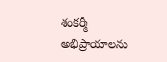శంకర్మీ అభిప్రాయాలను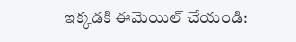ఇక్కడకి ఈమెయిల్ చేయండి: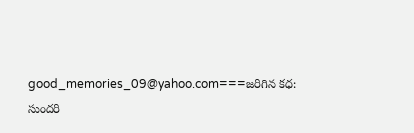good_memories_09@yahoo.com===జరిగిన కధ: సుందరి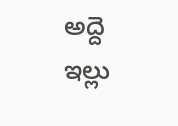అద్దె ఇల్లు